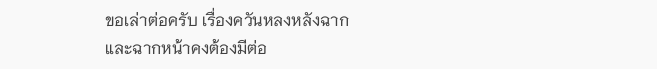ขอเล่าต่อครับ เรื่องควันหลงหลังฉาก
และฉากหน้าคงต้องมีต่อ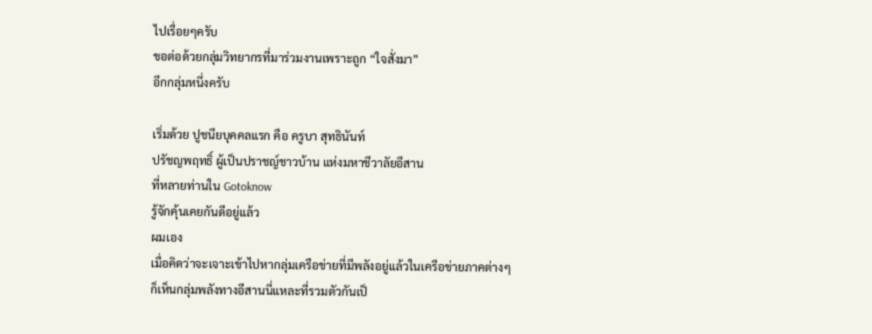ไปเรื่อยๆครับ
ขอต่อด้วยกลุ่มวิทยากรที่มาร่วมงานเพราะถูก “ใจสั่งมา”
อีกกลุ่มหนึ่งครับ

เริ่มด้วย ปูชนียบุคคลแรก คือ ครูบา สุทธินันท์
ปรัชญพฤทธิ์ ผู้เป็นปราชญ์ชาวบ้าน แห่งมหาชีวาลัยอีสาน
ที่หลายท่านใน Gotoknow
รู้จักคุ้นเคยกันดีอยู่แล้ว
ผมเอง
เมื่อคิดว่าจะเจาะเข้าไปหากลุ่มเครือข่ายที่มีพลังอยู่แล้วในเครือข่ายภาคต่างๆ
ก็เห็นกลุ่มพลังทางอีสานนี่แหละที่รวมตัวกันเป็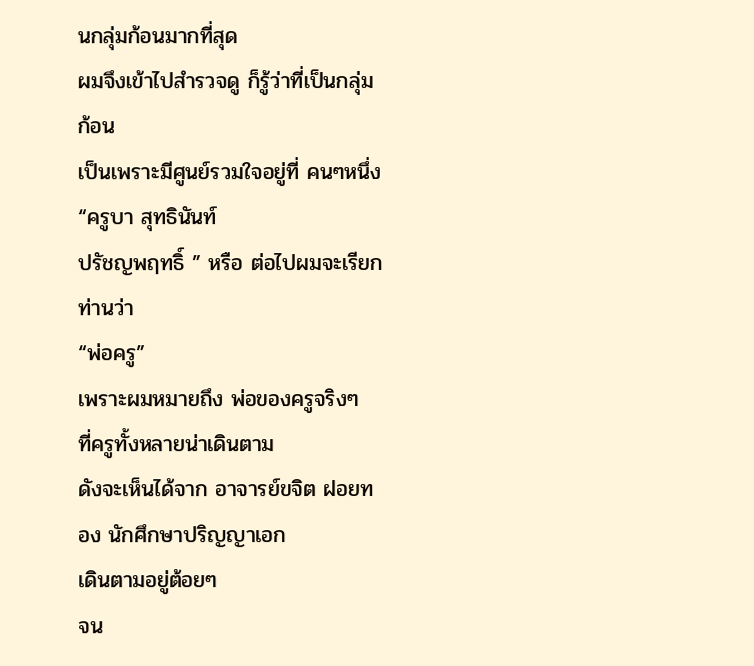นกลุ่มก้อนมากที่สุด
ผมจึงเข้าไปสำรวจดู ก็รู้ว่าที่เป็นกลุ่มก้อน
เป็นเพราะมีศูนย์รวมใจอยู่ที่ คนๆหนึ่ง “ครูบา สุทธินันท์
ปรัชญพฤทธิ์ ” หรือ ต่อไปผมจะเรียกท่านว่า
“พ่อครู”
เพราะผมหมายถึง พ่อของครูจริงๆ
ที่ครูทั้งหลายน่าเดินตาม
ดังจะเห็นได้จาก อาจารย์ขจิต ฝอยทอง นักศึกษาปริญญาเอก
เดินตามอยู่ต้อยๆ
จน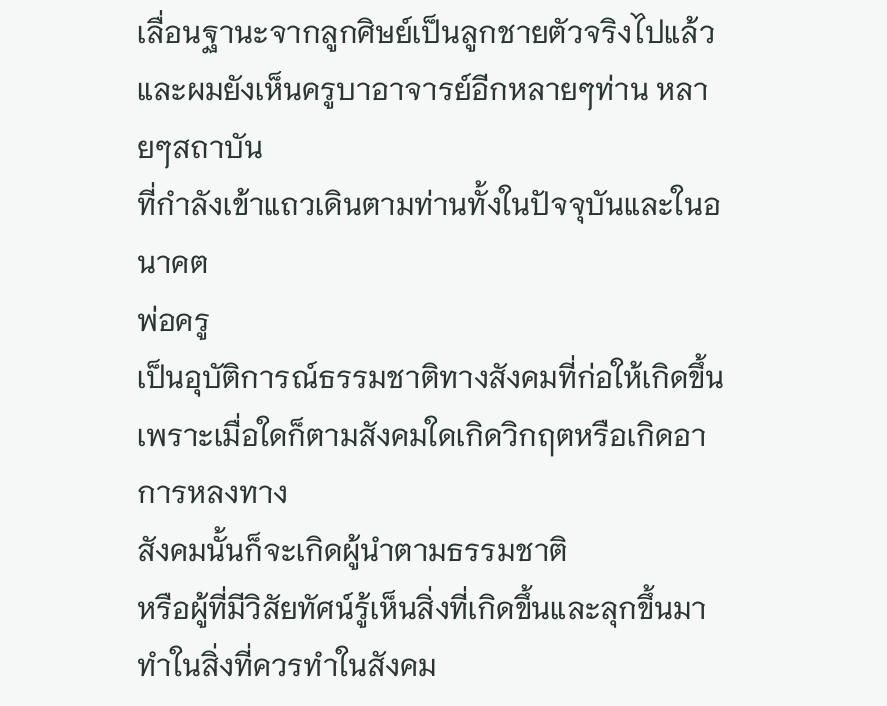เลื่อนฐานะจากลูกศิษย์เป็นลูกชายตัวจริงไปแล้ว
และผมยังเห็นครูบาอาจารย์อีกหลายๆท่าน หลายๆสถาบัน
ที่กำลังเข้าแถวเดินตามท่านทั้งในปัจจุบันและในอนาคต
พ่อครู
เป็นอุบัติการณ์ธรรมชาติทางสังคมที่ก่อให้เกิดขึ้น
เพราะเมื่อใดก็ตามสังคมใดเกิดวิกฤตหรือเกิดอาการหลงทาง
สังคมนั้นก็จะเกิดผู้นำตามธรรมชาติ
หรือผู้ที่มีวิสัยทัศน์รู้เห็นสิ่งที่เกิดขึ้นและลุกขึ้นมาทำในสิ่งที่ควรทำในสังคม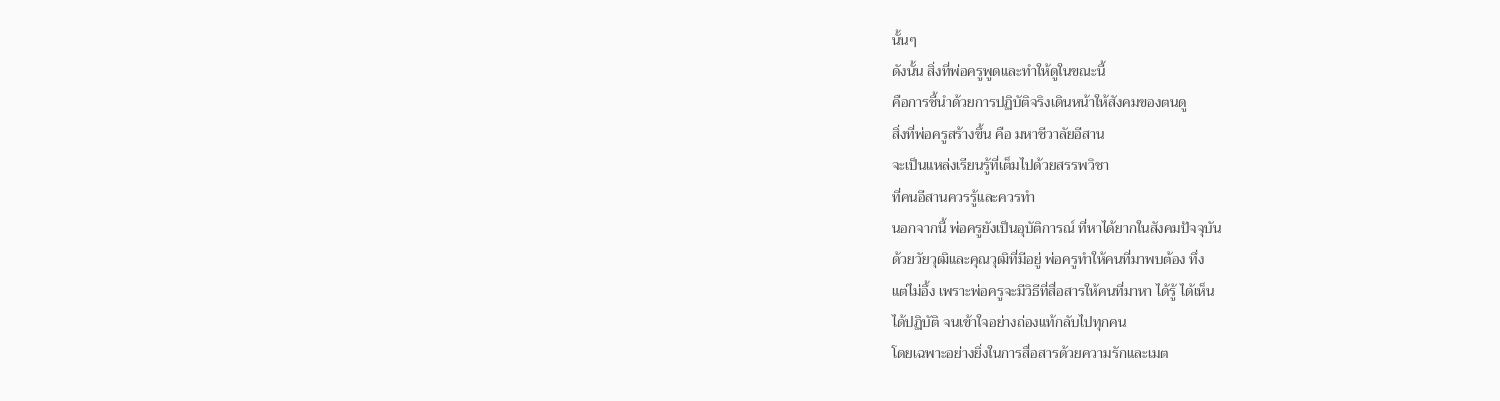นั้นๆ
ดังนั้น สิ่งที่พ่อครูพูดและทำให้ดูในขณะนี้
คือการชี้นำด้วยการปฏิบัติจริงเดินหน้าให้สังคมของตนดู
สิ่งที่พ่อครูสร้างขึ้น คือ มหาชีวาลัยอีสาน
จะเป็นแหล่งเรียนรู้ที่เต็มไปด้วยสรรพวิชา
ที่คนอีสานควรรู้และควรทำ
นอกจากนี้ พ่อครูยังเป็นอุบัติการณ์ ที่หาได้ยากในสังคมปัจจุบัน
ด้วยวัยวุฒิและคุณวุฒิที่มีอยู่ พ่อครูทำให้คนที่มาพบต้อง ทึ่ง
แต่ไม่อึ้ง เพราะพ่อครูจะมีวิธีที่สื่อสารให้คนที่มาหา ได้รู้ ได้เห็น
ได้ปฏิบัติ จนเข้าใจอย่างถ่องแท้กลับไปทุกคน
โดยเฉพาะอย่างยิ่งในการสื่อสารด้วยความรักและเมต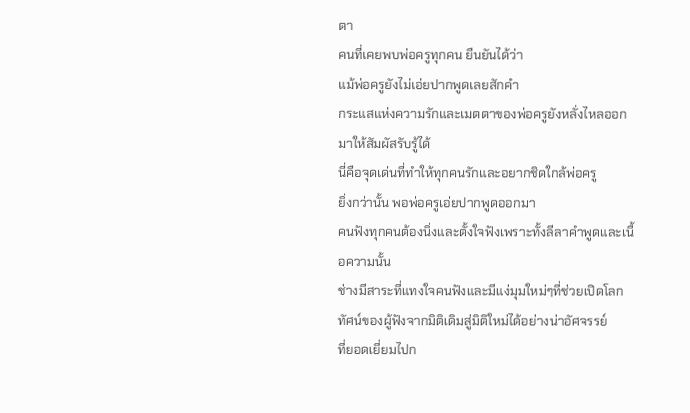ตา
คนที่เคยพบพ่อครูทุกคน ยืนยันได้ว่า
แม้พ่อครูยังไม่เอ่ยปากพูดเลยสักคำ
กระแสแห่งความรักและเมตตาของพ่อครูยังหลั่งไหลออกมาให้สัมผัสรับรู้ได้
นี่คือจุดเด่นที่ทำให้ทุกคนรักและอยากชิดใกล้พ่อครู
ยิ่งกว่านั้น พอพ่อครูเอ่ยปากพูดออกมา
คนฟังทุกคนต้องนิ่งและตั้งใจฟังเพราะทั้งลีลาคำพูดและเนื้อความนั้น
ช่างมีสาระที่แทงใจคนฟังและมีแง่มุมใหม่ๆที่ช่วยเปิดโลกทัศน์ของผู้ฟังจากมิติเดิมสู่มิติใหม่ได้อย่างน่าอัศจรรย์
ที่ยอดเยี่ยมไปก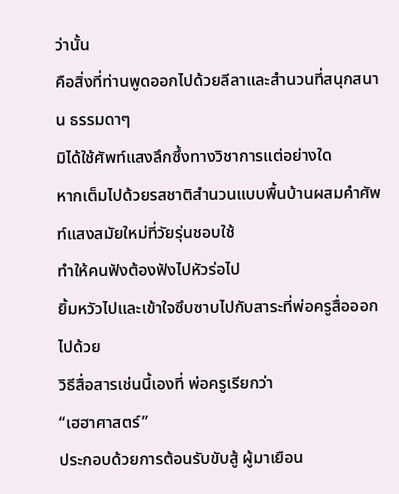ว่านั้น
คือสิ่งที่ท่านพูดออกไปด้วยลีลาและสำนวนที่สนุกสนาน ธรรมดาๆ
มิได้ใช้ศัพท์แสงลึกซึ้งทางวิชาการแต่อย่างใด
หากเต็มไปด้วยรสชาติสำนวนแบบพื้นบ้านผสมคำศัพท์แสงสมัยใหม่ที่วัยรุ่นชอบใช้
ทำให้คนฟังต้องฟังไปหัวร่อไป
ยิ้มหวัวไปและเข้าใจซึบซาบไปกับสาระที่พ่อครูสื่อออกไปด้วย
วิธีสื่อสารเช่นนี้เองที่ พ่อครูเรียกว่า
“เฮฮาศาสตร์”
ประกอบด้วยการต้อนรับขับสู้ ผู้มาเยือน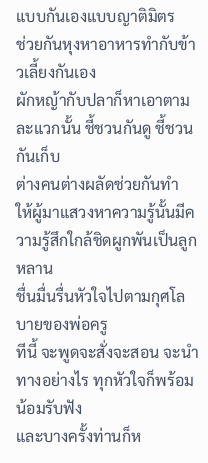แบบกันเองแบบญาติมิตร
ช่วยกันหุงหาอาหารทำกับข้าวเลี้ยงกันเอง
ผักหญ้ากับปลาก็หาเอาตามละแวกนั้น ชี้ชวนกันดู ชี้ชวนกันเก็บ
ต่างคนต่างผลัดช่วยกันทำ
ให้ผู้มาแสวงหาความรู้นั้นมีความรู้สึกใกล้ชิดผูกพันเป็นลูกหลาน
ชื่นมื่นรื่นหัวใจไปตามกุศโลบายของพ่อครู
ทีนี้ จะพูดจะสั่งจะสอน จะนำทางอย่างไร ทุกหัวใจก็พร้อม
น้อมรับฟัง
และบางครั้งท่านก็ห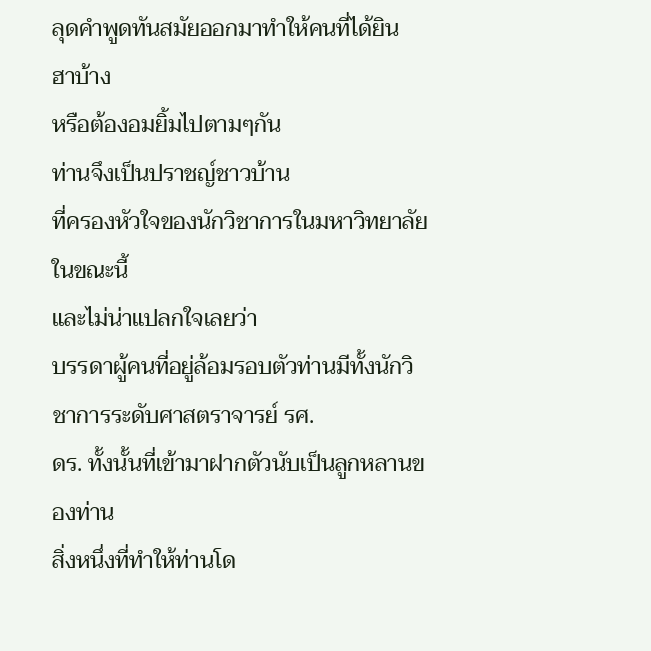ลุดคำพูดทันสมัยออกมาทำให้คนที่ได้ยิน ฮาบ้าง
หรือต้องอมยิ้มไปตามๆกัน
ท่านจึงเป็นปราชญ์ชาวบ้าน
ที่ครองหัวใจของนักวิชาการในมหาวิทยาลัยในขณะนี้
และไม่น่าแปลกใจเลยว่า
บรรดาผู้คนที่อยู่ล้อมรอบตัวท่านมีทั้งนักวิชาการระดับศาสตราจารย์ รศ.
ดร. ทั้งนั้นที่เข้ามาฝากตัวนับเป็นลูกหลานของท่าน
สิ่งหนึ่งที่ทำให้ท่านโด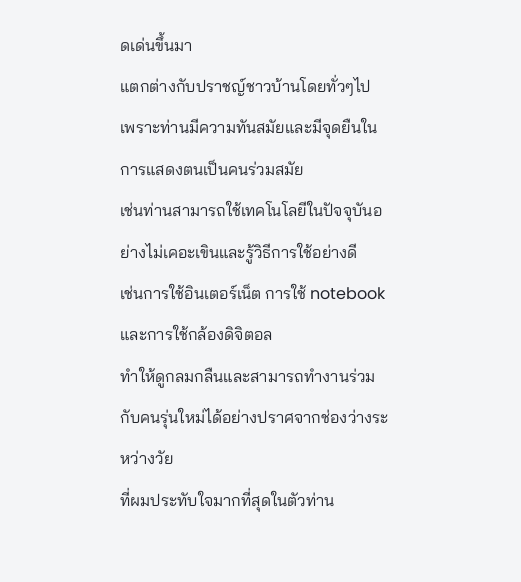ดเด่นขึ้นมา
แตกต่างกับปราชญ์ชาวบ้านโดยทั่วๆไป
เพราะท่านมีความทันสมัยและมีจุดยืนในการแสดงตนเป็นคนร่วมสมัย
เช่นท่านสามารถใช้เทคโนโลยีในปัจจุบันอย่างไม่เคอะเขินและรู้วิธีการใช้อย่างดี
เช่นการใช้อินเตอร์เน็ต การใช้ notebook และการใช้กล้องดิจิตอล
ทำให้ดูกลมกลืนและสามารถทำงานร่วมกับคนรุ่นใหม่ได้อย่างปราศจากช่องว่างระหว่างวัย
ที่ผมประทับใจมากที่สุดในตัวท่าน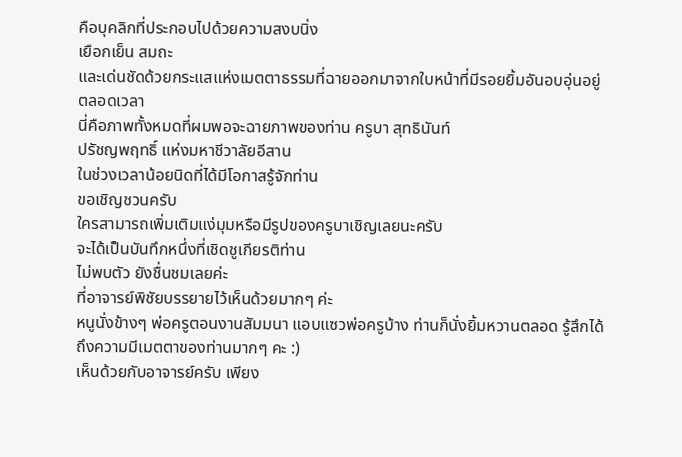คือบุคลิกที่ประกอบไปด้วยความสงบนิ่ง
เยือกเย็น สมถะ
และเด่นชัดด้วยกระแสแห่งเมตตาธรรมที่ฉายออกมาจากใบหน้าที่มีรอยยิ้มอันอบอุ่นอยู่ตลอดเวลา
นี่คือภาพทั้งหมดที่ผมพอจะฉายภาพของท่าน ครูบา สุทธินันท์
ปรัชญพฤทธิ์ แห่งมหาชีวาลัยอีสาน
ในช่วงเวลาน้อยนิดที่ได้มีโอกาสรู้จักท่าน
ขอเชิญชวนครับ
ใครสามารถเพิ่มเติมแง่มุมหรือมีรูปของครูบาเชิญเลยนะครับ
จะได้เป็นบันทึกหนึ่งที่เชิดชูเกียรติท่าน
ไม่พบตัว ยังชื่นชมเลยค่ะ
ที่อาจารย์พิชัยบรรยายไว้เห็นด้วยมากๆ ค่ะ
หนูนั่งข้างๆ พ่อครูตอนงานสัมมนา แอบแซวพ่อครูบ้าง ท่านก็นั่งยิ้มหวานตลอด รู้สึกได้ถึงความมีเมตตาของท่านมากๆ คะ :)
เห็นด้วยกับอาจารย์ครับ เพียง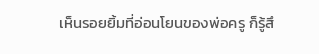เห็นรอยยิ้มที่อ่อนโยนของพ่อครู ก็รู้สึ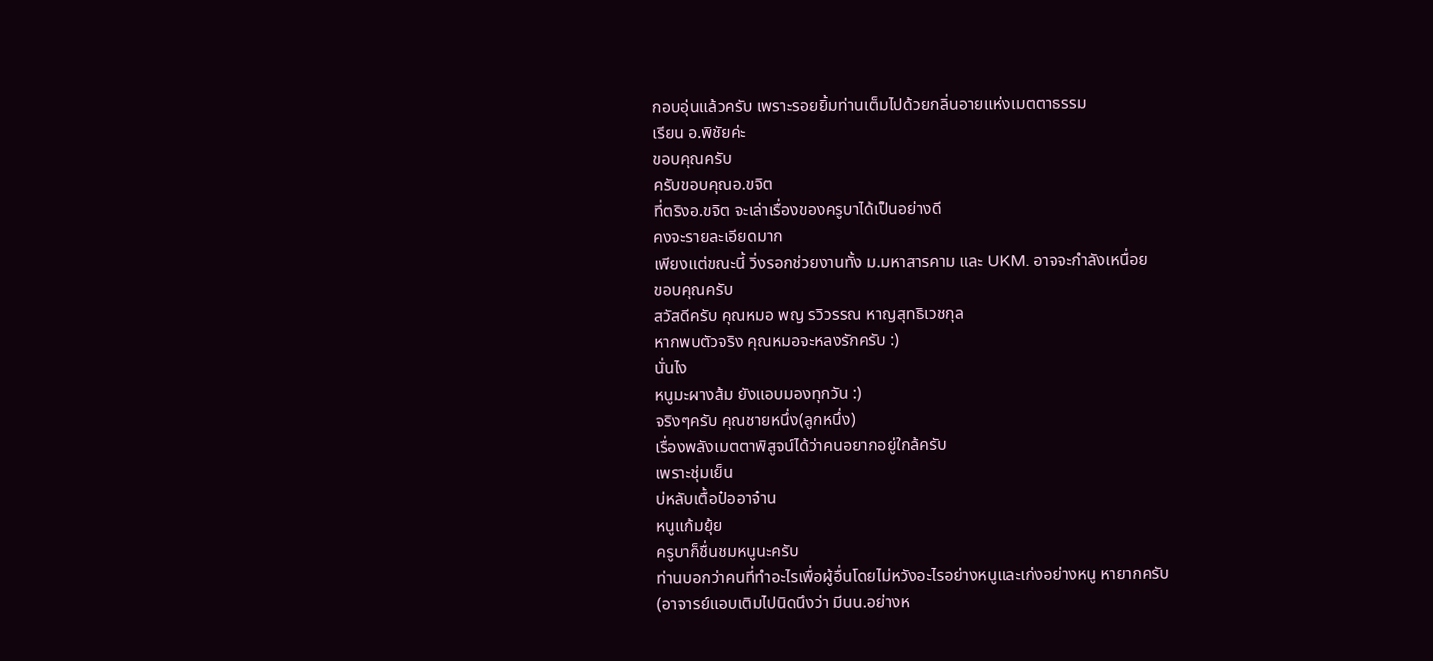กอบอุ่นแล้วครับ เพราะรอยยิ้มท่านเต็มไปด้วยกลิ่นอายแห่งเมตตาธรรม
เรียน อ.พิชัยค่ะ
ขอบคุณครับ
ครับขอบคุณอ.ขจิต
ที่ตริงอ.ขจิต จะเล่าเรื่องของครูบาได้เป็นอย่างดี
คงจะรายละเอียดมาก
เพียงแต่ขณะนี้ วิ่งรอกช่วยงานทั้ง ม.มหาสารคาม และ UKM. อาจจะกำลังเหนื่อย
ขอบคุณครับ
สวัสดีครับ คุณหมอ พญ รวิวรรณ หาญสุทธิเวชกุล
หากพบตัวจริง คุณหมอจะหลงรักครับ :)
นั่นไง
หนูมะผางส้ม ยังแอบมองทุกวัน :)
จริงๆครับ คุณชายหนึ่ง(ลูกหนึ่ง)
เรื่องพลังเมตตาพิสูจน์ได้ว่าคนอยากอยู่ใกล้ครับ
เพราะชุ่มเย็น
บ่หลับเตื้อป๋ออาจ๋าน
หนูแก้มยุ้ย
ครูบาก็ชื่นชมหนูนะครับ
ท่านบอกว่าคนที่ทำอะไรเพื่อผู้อื่นโดยไม่หวังอะไรอย่างหนูและเก่งอย่างหนู หายากครับ
(อาจารย์แอบเติมไปนิดนึงว่า มีนน.อย่างห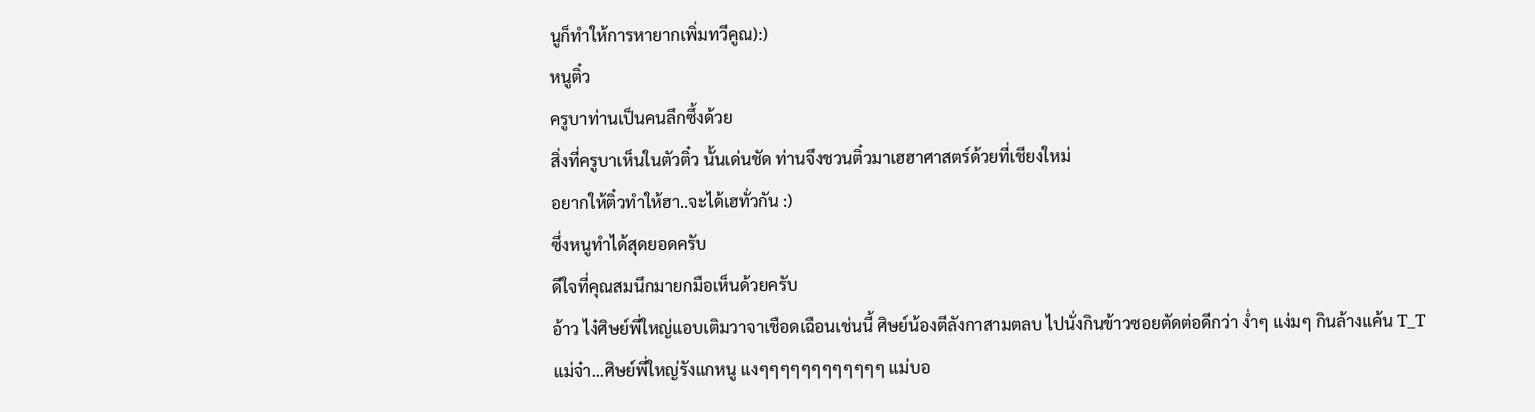นูก็ทำให้การหายากเพิ่มทวีคูณ):)
หนูติ๋ว
ครูบาท่านเป็นคนลึกซึ้งด้วย
สิ่งที่ครูบาเห็นในตัวติ๋ว นั้นเด่นชัด ท่านจึงชวนติ๋วมาเฮฮาศาสตร์ด้วยที่เชียงใหม่
อยากให้ติ๋วทำให้ฮา..จะได้เฮทั่วกัน :)
ซึ่งหนูทำได้สุดยอดครับ
ดีใจที่คุณสมนึกมายกมือเห็นด้วยครับ
อ้าว ไง๋ศิษย์พี่ใหญ่แอบเติมวาจาเชือดเฉือนเช่นนี้ ศิษย์น้องตีลังกาสามตลบ ไปนั่งกินข้าวซอยตัดต่อดีกว่า ง่ำๆ แง่มๆ กินล้างแค้น T_T
แม่จ๋า...ศิษย์พี่ใหญ่รังแกหนู แงๆๆๆๆๆๆๆๆๆๆๆๆ แม่บอ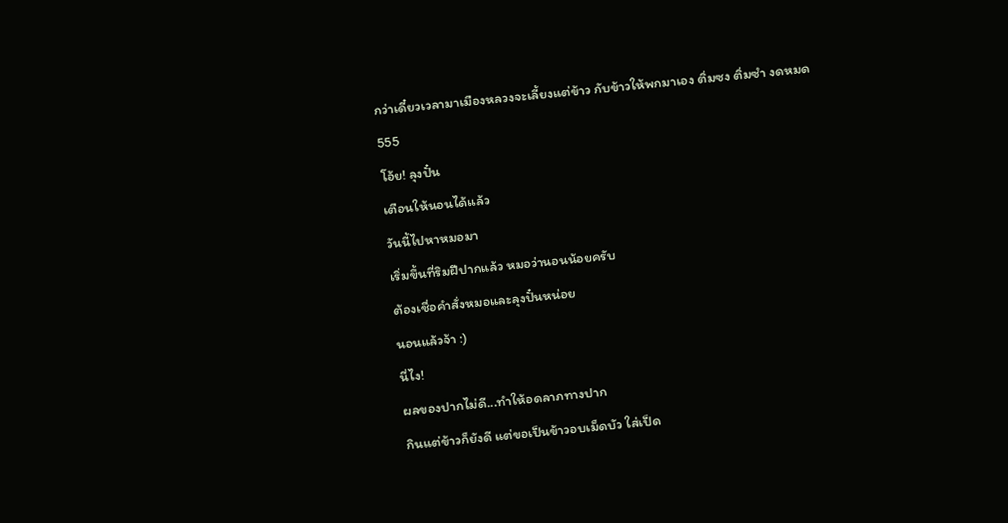กว่าเดี๋ยวเวลามาเมืองหลวงจะเลี้ยงแต่ข้าว กับข้าวให้พกมาเอง ติ่มซง ติ่มซำ งดหมด 555
โอ้ย! ลุงปั๋น
เตือนให้นอนได้แล้ว
วันนี้ไปหาหมอมา
เริ่มขึ้นที่ริมฝีปากแล้ว หมอว่านอนน้อยครับ
ต้องเชื่อคำสั่งหมอและลุงปั๋นหน่อย
นอนแล้วจ้า :)
นี่ไง!
ผลของปากไม่ดี...ทำให้อดลาภทางปาก
กินแต่ข้าวก็ยังดี แต่ขอเป็นข้าวอบเม็ดบัว ใส่เป็ด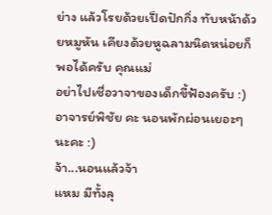ย่าง แล้วโรยด้วยเป็ดปักกิ่ง ทับหน้าด้วยหมูหัน เคียงด้วยหูฉลามนิดหน่อยก็พอได้ครับ คุณแม่
อย่าไปเชื่อวาจาของเด็กขี้ฟ้องครับ :)
อาจารย์พิชัย คะ นอนพักผ่อนเยอะๆ นะคะ :)
จ้า...นอนแล้วจ้า
แหม มีทั้งลุ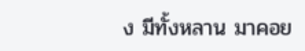ง มีทั้งหลาน มาคอย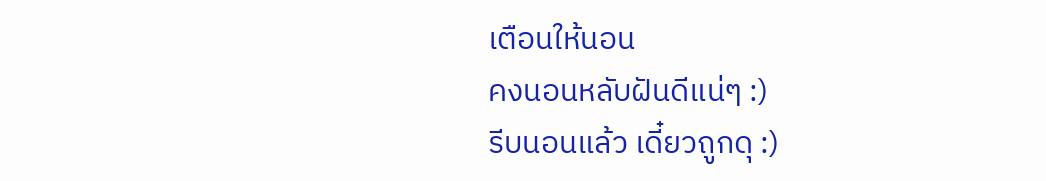เตือนให้นอน
คงนอนหลับฝันดีแน่ๆ :)
รีบนอนแล้ว เดี๋ยวถูกดุ :)